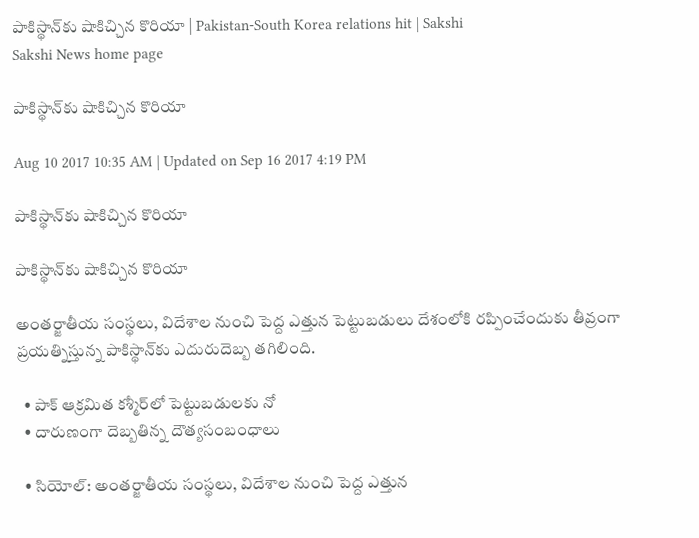పాకిస్థాన్‌కు షాకిచ్చిన కొరియా | Pakistan-South Korea relations hit | Sakshi
Sakshi News home page

పాకిస్థాన్‌కు షాకిచ్చిన కొరియా

Aug 10 2017 10:35 AM | Updated on Sep 16 2017 4:19 PM

పాకిస్థాన్‌కు షాకిచ్చిన కొరియా

పాకిస్థాన్‌కు షాకిచ్చిన కొరియా

అంతర్జాతీయ సంస్థలు, విదేశాల నుంచి పెద్ద ఎత్తున పెట్టుబడులు దేశంలోకి రప్పించేందుకు తీవ్రంగా ప్రయత్నిస్తున్న పాకిస్థాన్‌కు ఎదురుదెబ్బ తగిలింది.

  • పాక్‌ ఆక్రమిత కశ్మీర్‌లో పెట్టుబడులకు నో
  • దారుణంగా దెబ్బతిన్న దౌత్యసంబంధాలు

  • సియోల్‌: అంతర్జాతీయ సంస్థలు, విదేశాల నుంచి పెద్ద ఎత్తున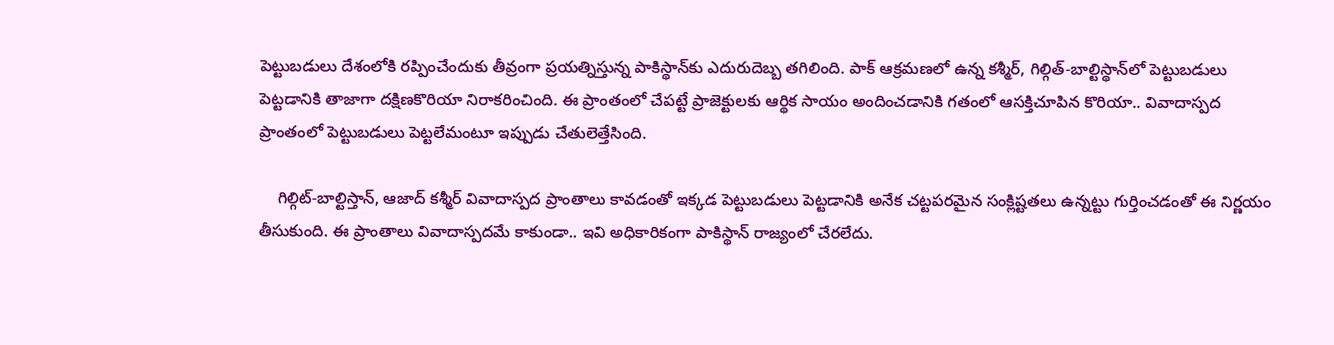పెట్టుబడులు దేశంలోకి రప్పించేందుకు తీవ్రంగా ప్రయత్నిస్తున్న పాకిస్థాన్‌కు ఎదురుదెబ్బ తగిలింది. పాక్‌ ఆక్రమణలో ఉన్న కశ్మీర్‌, గిల్గిత్‌-బాల్టిస్థాన్‌లో పెట్టుబడులు పెట్టడానికి తాజాగా దక్షిణకొరియా నిరాకరించింది. ఈ ప్రాంతంలో చేపట్టే ప్రాజెక్టులకు ఆర్థిక సాయం అందించడానికి గతంలో ఆసక్తిచూపిన కొరియా.. వివాదాస్పద ప్రాంతంలో పెట్టుబడులు పెట్టలేమంటూ ఇప్పుడు చేతులెత్తేసింది.

    గిల్గిట్‌-బాల్టిస్తాన్‌, ఆజాద్‌ కశ్మీర్‌ వివాదాస్పద ప్రాంతాలు కావడంతో ఇక్కడ పెట్టుబడులు పెట్టడానికి అనేక చట్టపరమైన సంక్లిష్టతలు ఉన్నట్టు గుర్తించడంతో ఈ నిర్ణయం తీసుకుంది. ఈ ప్రాంతాలు వివాదాస్పదమే కాకుండా.. ఇవి అధికారికంగా పాకిస్థాన్‌ రాజ్యంలో చేరలేదు.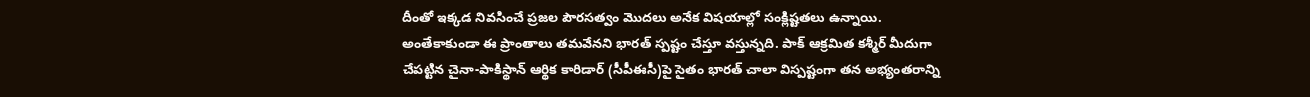దీంతో ఇక్కడ నివసించే ప్రజల పౌరసత్వం మొదలు అనేక విషయాల్లో సంక్లిష్టతలు ఉన్నాయి. అంతేకాకుండా ఈ ప్రాంతాలు తమవేనని భారత్‌ స్పష్టం చేస్తూ వస్తున్నది. పాక్‌ ఆక్రమిత కశ్మీర్‌ మీదుగా చేపట్టిన చైనా-పాకిస్థాన్‌ ఆర్థిక కారిడార్‌ (సీపీఈసీ)పై సైతం భారత్‌ చాలా విస్పష్టంగా తన అభ్యంతరాన్ని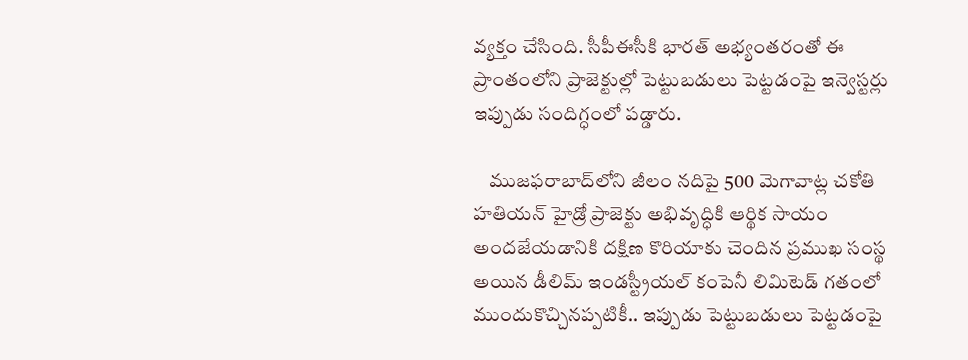వ్యక్తం చేసింది. సీపీఈసీకి భారత్‌ అభ్యంతరంతో ఈ ప్రాంతంలోని ప్రాజెక్టుల్లో పెట్టుబడులు పెట్టడంపై ఇన్వెస్టర్లు ఇప్పుడు సందిగ్ధంలో పడ్డారు.

    ముజఫరాబాద్‌లోని జీలం నదిపై 500 మెగావాట్ల చకోతి హతియన్‌ హైడ్రో ప్రాజెక్టు అభివృద్ధికి ఆర్థిక సాయం అందజేయడానికి దక్షిణ కొరియాకు చెందిన ప్రముఖ సంస్థ అయిన డీలిమ్‌ ఇండస్ట్రీయల్‌ కంపెనీ లిమిటెడ్‌ గతంలో ముందుకొచ్చినప్పటికీ.. ఇప్పుడు పెట్టుబడులు పెట్టడంపై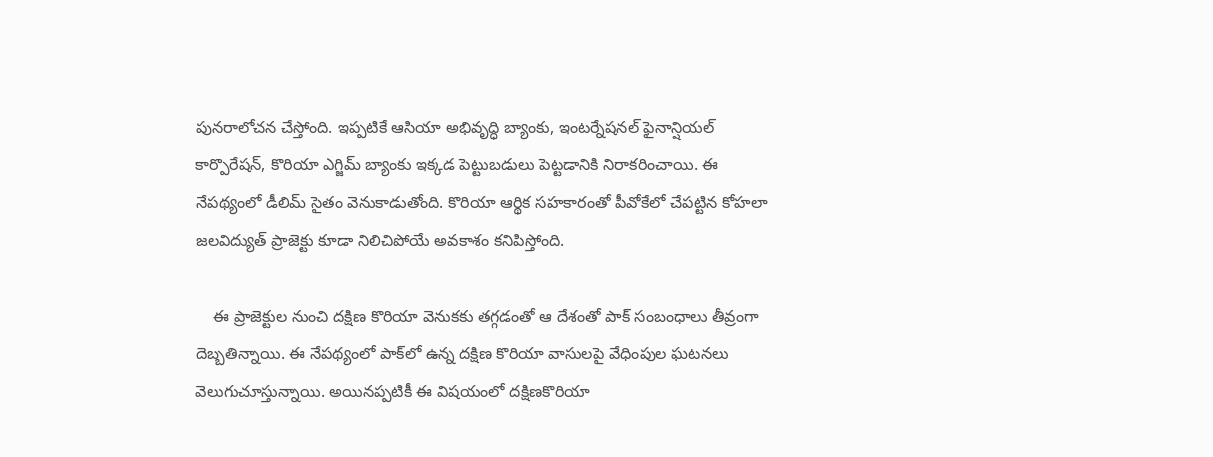పునరాలోచన చేస్తోంది. ఇప్పటికే ఆసియా అభివృద్ధి బ్యాంకు, ఇంటర్నేషనల్‌ ఫైనాన్షియల్‌ కార్పొరేషన్‌, కొరియా ఎగ్జిమ్‌ బ్యాంకు ఇక్కడ పెట్టుబడులు పెట్టడానికి నిరాకరించాయి. ఈ నేపథ్యంలో డీలిమ్‌ సైతం వెనుకాడుతోంది. కొరియా ఆర్థిక సహకారంతో పీవోకేలో చేపట్టిన కోహలా జలవిద్యుత్‌ ప్రాజెక్టు కూడా నిలిచిపోయే అవకాశం కనిపిస్తోంది.

    ఈ ప్రాజెక్టుల నుంచి దక్షిణ కొరియా వెనుకకు తగ్గడంతో ఆ దేశంతో పాక్‌ సంబంధాలు తీవ్రంగా దెబ్బతిన్నాయి. ఈ నేపథ్యంలో పాక్‌లో ఉన్న దక్షిణ కొరియా వాసులపై వేధింపుల ఘటనలు వెలుగుచూస్తున్నాయి. అయినప్పటికీ ఈ విషయంలో దక్షిణకొరియా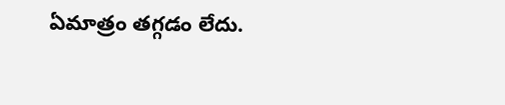ఏమాత్రం తగ్గడం లేదు.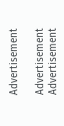Advertisement

Advertisement
Advertisement